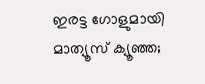ഇരട്ട ഗോളുമായി മാത്യൂസ് ക്യൂഞ്ഞ;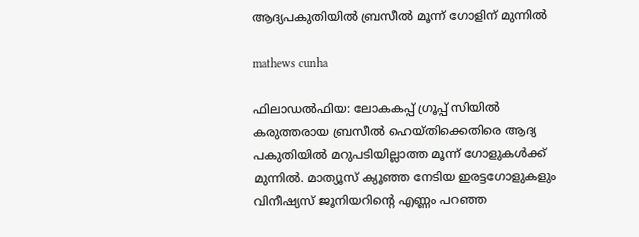ആദ്യപകുതിയിൽ ബ്രസീൽ മൂന്ന് ഗോളിന് മുന്നിൽ

mathews cunha

ഫിലാഡൽഫിയ: ലോകകപ്പ് ഗ്രൂപ്പ് സിയിൽ കരുത്തരായ ബ്രസീൽ ഹെയ്തിക്കെതിരെ ആദ്യ പകുതിയിൽ മറുപടിയില്ലാത്ത മൂന്ന് ഗോളുകൾക്ക് മുന്നിൽ. മാത്യൂസ് ക്യൂഞ്ഞ നേടിയ ഇരട്ടഗോളുകളും വിനീഷ്യസ് ജൂനിയറിന്‍റെ എണ്ണം പറഞ്ഞ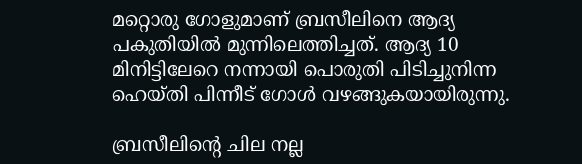മറ്റൊരു ഗോളുമാണ് ബ്രസീലിനെ ആദ്യ പകുതിയിൽ മുന്നിലെത്തിച്ചത്. ആദ്യ 10 മിനിട്ടിലേറെ നന്നായി പൊരുതി പിടിച്ചുനിന്ന ഹെയ്തി പിന്നീട് ഗോൾ വഴങ്ങുകയായിരുന്നു.

ബ്രസീലിന്‍റെ ചില നല്ല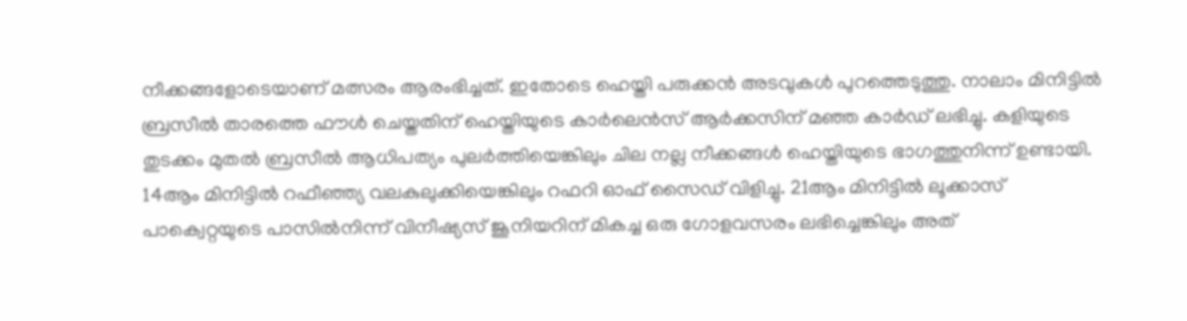നീക്കങ്ങളോടെയാണ് മത്സരം ആരംഭിച്ചത്. ഇതോടെ ഹെയ്തി പരുക്കൻ അടവുകൾ പുറത്തെടുത്തു. നാലാം മിനിട്ടിൽ ബ്രസീൽ താരത്തെ ഫൗൾ ചെയ്തതിന് ഹെയ്തിയുടെ കാർലെൻസ് ആർക്കസിന് മഞ്ഞ കാർഡ് ലഭിച്ചു. കളിയുടെ തുടക്കം മുതൽ ബ്രസീൽ ആധിപത്യം പുലർത്തിയെങ്കിലും ചില നല്ല നീക്കങ്ങൾ ഹെയ്തിയുടെ ഭാഗത്തുനിന്ന് ഉണ്ടായി. 14ആം മിനിട്ടിൽ റഫീഞ്ഞ്യ വലകുലുക്കിയെങ്കിലും റഫറി ഓഫ് സൈഡ് വിളിച്ചു. 21ആം മിനിട്ടിൽ ലൂക്കാസ് പാക്വെറ്റയുടെ പാസിൽനിന്ന് വിനീഷ്യസ് ജൂനിയറിന് മികച്ച ഒരു ഗോളവസരം ലഭിച്ചെങ്കിലും അത്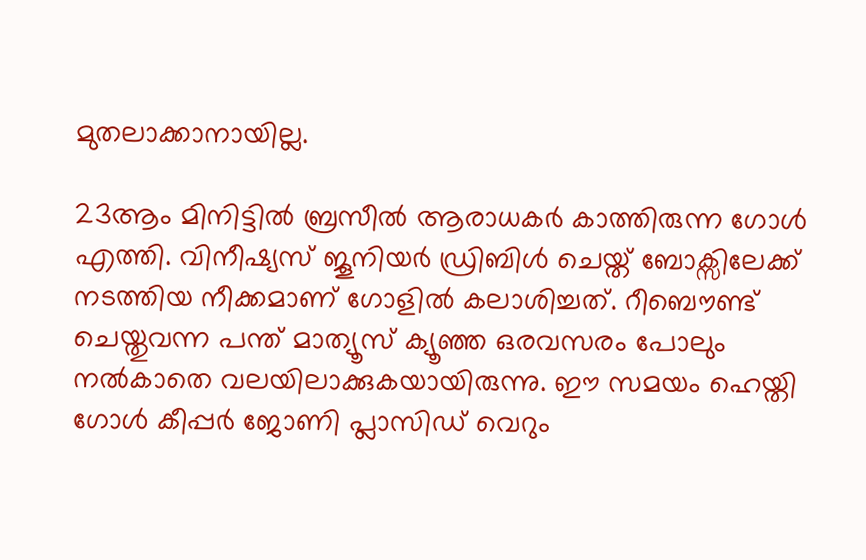മുതലാക്കാനായില്ല.

23ആം മിനിട്ടിൽ ബ്രസീൽ ആരാധകർ കാത്തിരുന്ന ഗോൾ എത്തി. വിനീഷ്യസ് ജൂനിയർ ഡ്രിബിൾ ചെയ്ത് ബോക്സിലേക്ക് നടത്തിയ നീക്കമാണ് ഗോളിൽ കലാശിച്ചത്. റീബൌണ്ട് ചെയ്തുവന്ന പന്ത് മാത്യൂസ് ക്യൂഞ്ഞ ഒരവസരം പോലും നൽകാതെ വലയിലാക്കുകയായിരുന്നു. ഈ സമയം ഹെയ്തി ഗോൾ കീപ്പർ ജോണി പ്ലാസിഡ് വെറും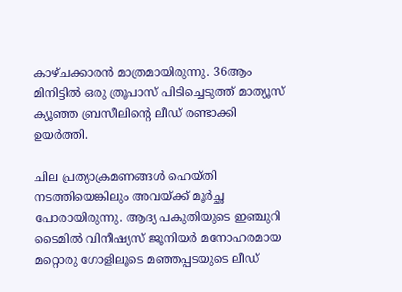കാഴ്ചക്കാരൻ മാത്രമായിരുന്നു. 36ആം മിനിട്ടിൽ ഒരു ത്രൂപാസ് പിടിച്ചെടുത്ത് മാത്യൂസ് ക്യൂഞ്ഞ ബ്രസീലിന്‍റെ ലീഡ് രണ്ടാക്കി ഉയർത്തി.

ചില പ്രത്യാക്രമണങ്ങൾ ഹെയ്തി നടത്തിയെങ്കിലും അവയ്ക്ക് മൂർച്ഛ പോരായിരുന്നു. ആദ്യ പകുതിയുടെ ഇഞ്ചുറി ടൈമിൽ വിനീഷ്യസ് ജൂനിയർ മനോഹരമായ മറ്റൊരു ഗോളിലൂടെ മഞ്ഞപ്പടയുടെ ലീഡ്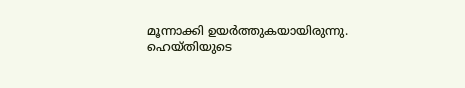മൂന്നാക്കി ഉയർത്തുകയായിരുന്നു. ഹെയ്തിയുടെ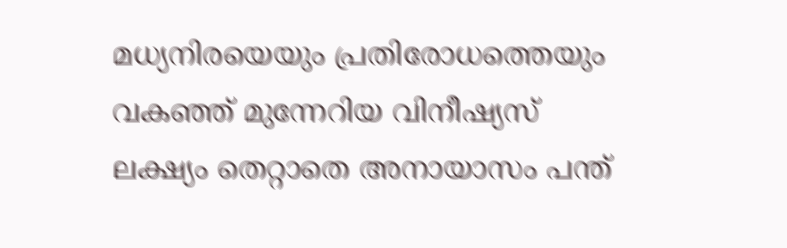മധ്യനിരയെയും പ്രതിരോധത്തെയും വകഞ്ഞ് മുന്നേറിയ വിനീഷ്യസ് ലക്ഷ്യം തെറ്റാതെ അനായാസം പന്ത്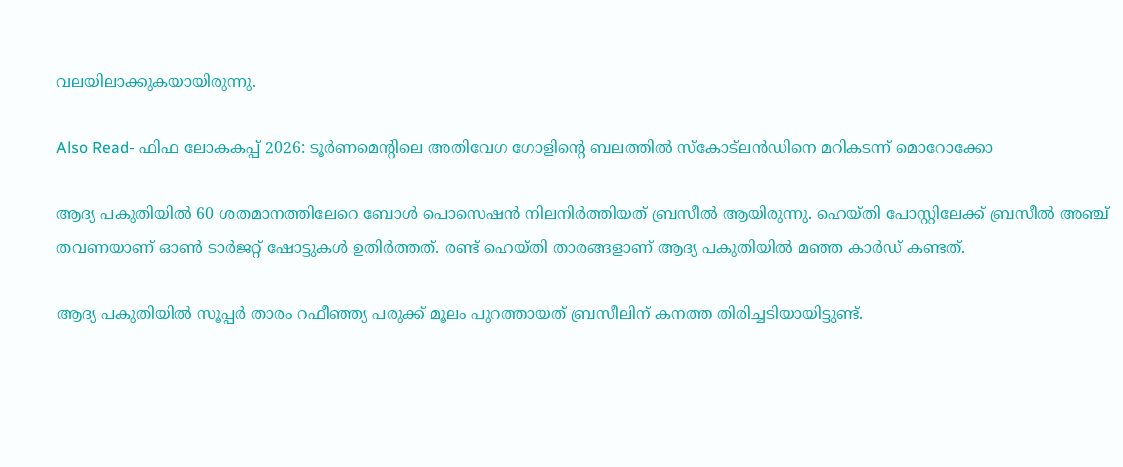വലയിലാക്കുകയായിരുന്നു.

Also Read- ഫിഫ ലോകകപ്പ് 2026: ടൂർണമെന്റിലെ അതിവേഗ ഗോളിന്റെ ബലത്തിൽ സ്കോട്ലൻഡിനെ മറികടന്ന് മൊറോക്കോ

ആദ്യ പകുതിയിൽ 60 ശതമാനത്തിലേറെ ബോൾ പൊസെഷൻ നിലനിർത്തിയത് ബ്രസീൽ ആയിരുന്നു. ഹെയ്തി പോസ്റ്റിലേക്ക് ബ്രസീൽ അഞ്ച് തവണയാണ് ഓൺ ടാർജറ്റ് ഷോട്ടുകൾ ഉതിർത്തത്. രണ്ട് ഹെയ്തി താരങ്ങളാണ് ആദ്യ പകുതിയിൽ മഞ്ഞ കാർഡ് കണ്ടത്.

ആദ്യ പകുതിയിൽ സൂപ്പർ താരം റഫീഞ്ഞ്യ പരുക്ക് മൂലം പുറത്തായത് ബ്രസീലിന് കനത്ത തിരിച്ചടിയായിട്ടുണ്ട്.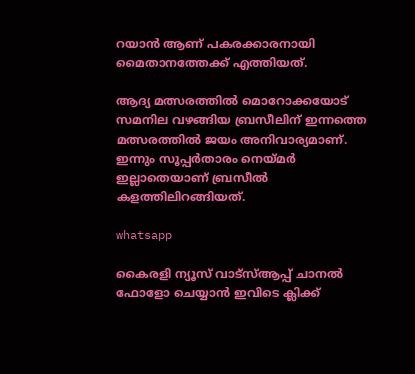റയാൻ ആണ് പകരക്കാരനായി മൈതാനത്തേക്ക് എത്തിയത്.

ആദ്യ മത്സരത്തിൽ മൊറോക്കയോട് സമനില വഴങ്ങിയ ബ്രസീലിന് ഇന്നത്തെ മത്സരത്തിൽ ജയം അനിവാര്യമാണ്. ഇന്നും സൂപ്പർതാരം നെയ്മർ ഇല്ലാതെയാണ് ബ്രസീൽ കളത്തിലിറങ്ങിയത്.

whatsapp

കൈരളി ന്യൂസ് വാട്‌സ്ആപ്പ് ചാനല്‍ ഫോളോ ചെയ്യാന്‍ ഇവിടെ ക്ലിക്ക്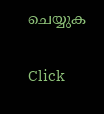ചെയ്യുക

Click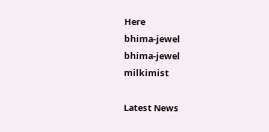Here
bhima-jewel
bhima-jewel
milkimist

Latest News